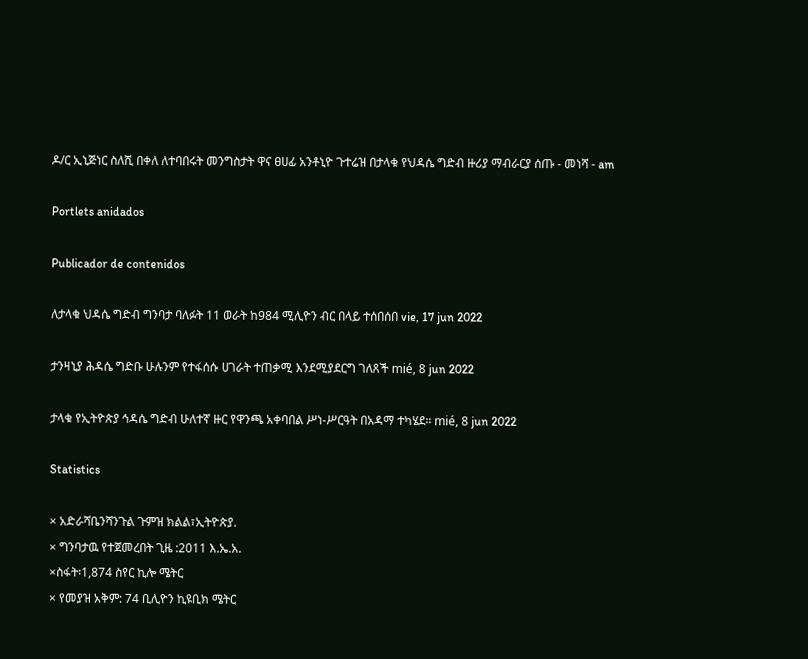ዶ/ር ኢኒጅነር ስለሺ በቀለ ለተባበሩት መንግስታት ዋና ፀሀፊ አንቶኒዮ ጉተሬዝ በታላቁ የህዳሴ ግድብ ዙሪያ ማብራርያ ሰጡ - መነሻ - am

Portlets anidados

Publicador de contenidos

ለታላቁ ህዳሴ ግድብ ግንባታ ባለፉት 11 ወራት ከ984 ሚሊዮን ብር በላይ ተሰበሰበ vie, 17 jun 2022

ታንዛኒያ ሕዳሴ ግድቡ ሁሉንም የተፋሰሱ ሀገራት ተጠቃሚ እንደሚያደርግ ገለጸች mié, 8 jun 2022

ታላቁ የኢትዮጵያ ኅዳሴ ግድብ ሁለተኛ ዙር የዋንጫ አቀባበል ሥነ-ሥርዓት በአዳማ ተካሄደ፡፡ mié, 8 jun 2022

Statistics

× አድራሻቤንሻንጉል ጉምዝ ክልል፣ኢትዮጵያ.
× ግንባታዉ የተጀመረበት ጊዜ :2011 እ.ኤ.አ.
×ስፋት፡1,874 ስየር ኪሎ ሜትር
× የመያዝ አቅም: 74 ቢሊዮን ኪዩቢክ ሜትር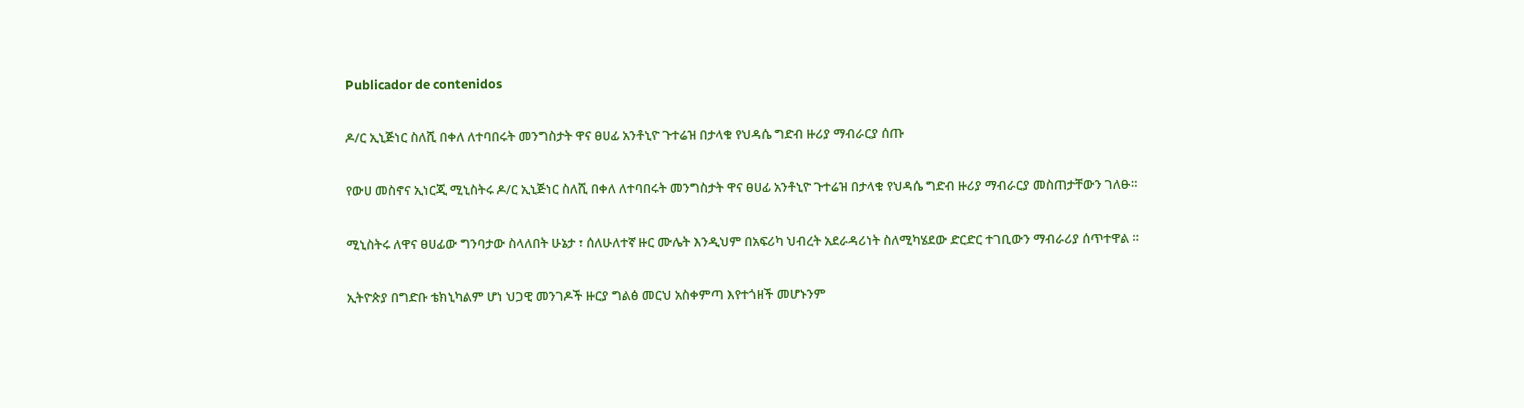Publicador de contenidos

ዶ/ር ኢኒጅነር ስለሺ በቀለ ለተባበሩት መንግስታት ዋና ፀሀፊ አንቶኒዮ ጉተሬዝ በታላቁ የህዳሴ ግድብ ዙሪያ ማብራርያ ሰጡ

የውሀ መስኖና ኢነርጂ ሚኒስትሩ ዶ/ር ኢኒጅነር ስለሺ በቀለ ለተባበሩት መንግስታት ዋና ፀሀፊ አንቶኒዮ ጉተሬዝ በታላቁ የህዳሴ ግድብ ዙሪያ ማብራርያ መስጠታቸውን ገለፁ።

ሚኒስትሩ ለዋና ፀሀፊው ግንባታው ስላለበት ሁኔታ ፣ ሰለሁለተኛ ዙር ሙሌት እንዲህም በአፍሪካ ህብረት አደራዳሪነት ስለሚካሄደው ድርድር ተገቢውን ማብራሪያ ሰጥተዋል ።

ኢትዮጵያ በግድቡ ቴክኒካልም ሆነ ህጋዊ መንገዶች ዙርያ ግልፅ መርህ አስቀምጣ እየተጎዘች መሆኑንም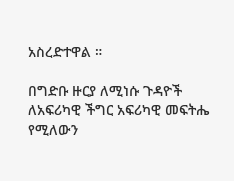አስረድተዋል ።

በግድቡ ዙርያ ለሚነሱ ጉዳዮች ለአፍሪካዊ ችግር አፍሪካዊ መፍትሔ የሚለውን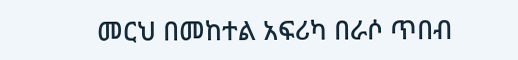መርህ በመከተል አፍሪካ በራሶ ጥበብ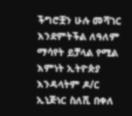ችግሮቿን ሁሉ መሻገር እንደምትችል ለዓለም ማሳየት ይቻላል የሚል እምነት ኢትዮጵያ እንዳላትም ዶ/ር ኢኒጅነር ስለሺ በቀለ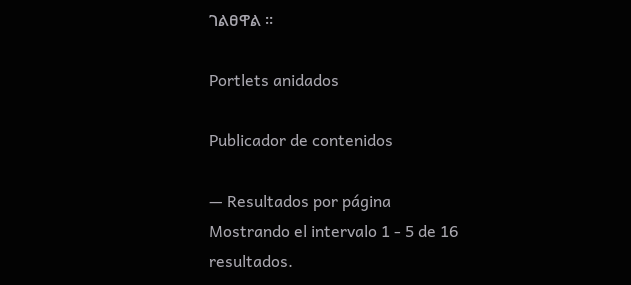ገልፀዋል ።

Portlets anidados

Publicador de contenidos

— Resultados por página
Mostrando el intervalo 1 - 5 de 16 resultados.